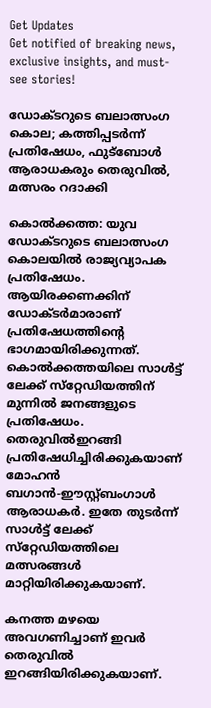Get Updates
Get notified of breaking news, exclusive insights, and must-see stories!

ഡോക്ടറുടെ ബലാത്സംഗ കൊല; കത്തിപ്പടര്‍ന്ന് പ്രതിഷേധം, ഫുട്‌ബോള്‍ ആരാധകരും തെരുവില്‍, മത്സരം റദാക്കി

കൊല്‍ക്കത്ത: യുവ ഡോക്ടറുടെ ബലാത്സംഗ കൊലയില്‍ രാജ്യവ്യാപക പ്രതിഷേധം. ആയിരക്കണക്കിന് ഡോക്ടര്‍മാരാണ് പ്രതിഷേധത്തിന്റെ ഭാഗമായിരിക്കുന്നത്. കൊല്‍ക്കത്തയിലെ സാള്‍ട്ട് ലേക്ക് സ്‌റ്റേഡിയത്തിന് മുന്നില്‍ ജനങ്ങളുടെ പ്രതിഷേധം. തെരുവില്‍ഇറങ്ങി പ്രതിഷേധിച്ചിരിക്കുകയാണ് മോഹന്‍ ബഗാന്‍-ഈസ്റ്റ്ബംഗാള്‍ ആരാധകര്‍. ഇതേ തുടര്‍ന്ന് സാള്‍ട്ട് ലേക്ക് സ്‌റ്റേഡിയത്തിലെ മത്സരങ്ങള്‍ മാറ്റിയിരിക്കുകയാണ്.

കനത്ത മഴയെ അവഗണിച്ചാണ് ഇവര്‍ തെരുവില്‍ ഇറങ്ങിയിരിക്കുകയാണ്.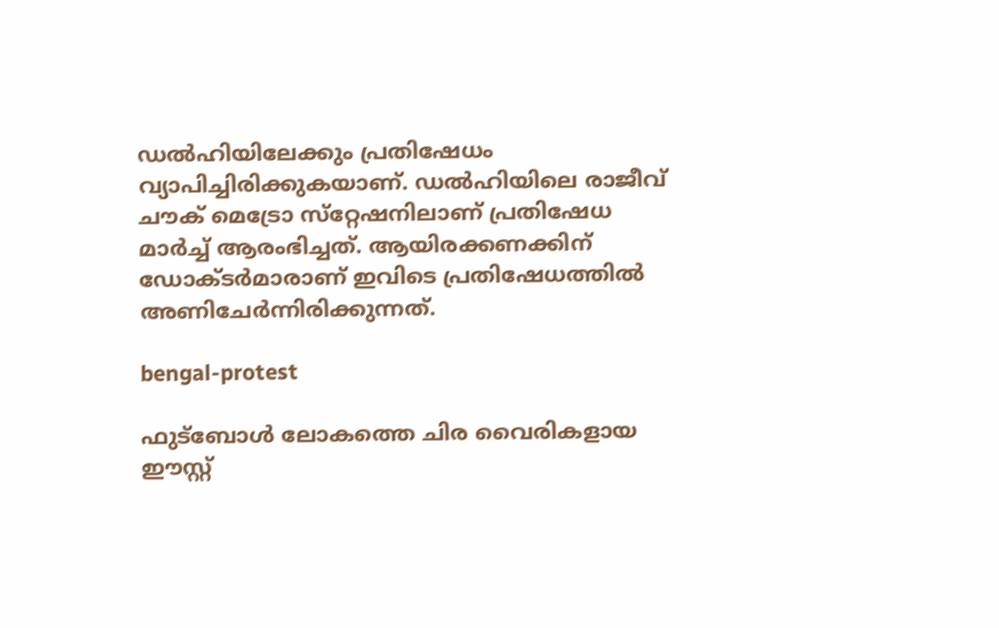ഡല്‍ഹിയിലേക്കും പ്രതിഷേധം വ്യാപിച്ചിരിക്കുകയാണ്. ഡല്‍ഹിയിലെ രാജീവ് ചൗക് മെട്രോ സ്‌റ്റേഷനിലാണ് പ്രതിഷേധ മാര്‍ച്ച് ആരംഭിച്ചത്. ആയിരക്കണക്കിന് ഡോക്ടര്‍മാരാണ് ഇവിടെ പ്രതിഷേധത്തില്‍ അണിചേര്‍ന്നിരിക്കുന്നത്.

bengal-protest

ഫുട്‌ബോള്‍ ലോകത്തെ ചിര വൈരികളായ ഈസ്റ്റ്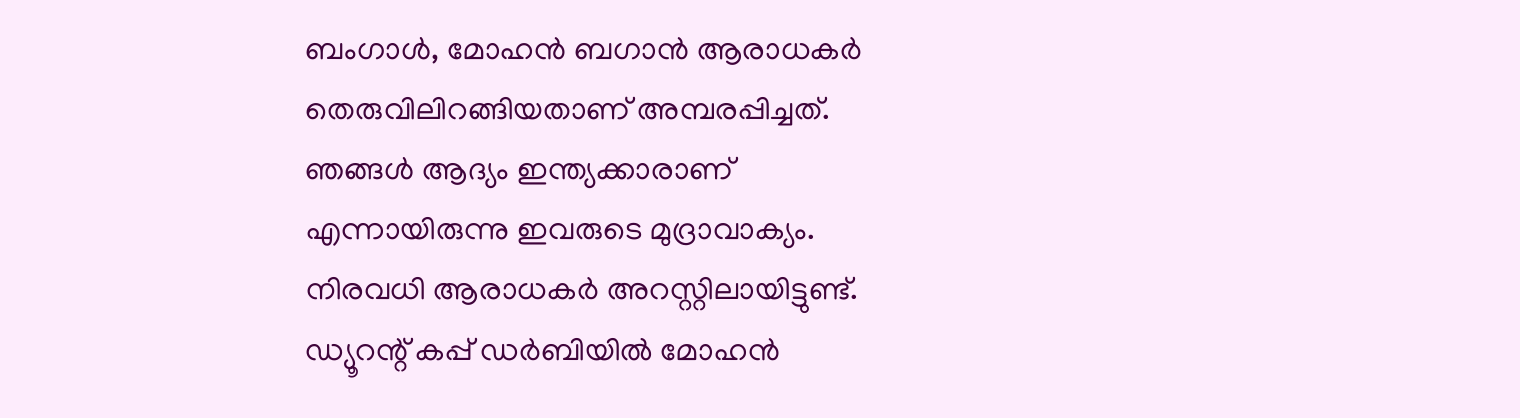ബംഗാള്‍, മോഹന്‍ ബഗാന്‍ ആരാധകര്‍ തെരുവിലിറങ്ങിയതാണ് അമ്പരപ്പിച്ചത്. ഞങ്ങള്‍ ആദ്യം ഇന്ത്യക്കാരാണ് എന്നായിരുന്നു ഇവരുടെ മുദ്രാവാക്യം. നിരവധി ആരാധകര്‍ അറസ്റ്റിലായിട്ടുണ്ട്. ഡ്യൂറന്റ് കപ്പ് ഡര്‍ബിയില്‍ മോഹന്‍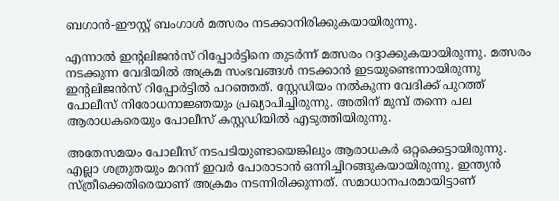ബഗാന്‍-ഈസ്റ്റ് ബംഗാള്‍ മത്സരം നടക്കാനിരിക്കുകയായിരുന്നു.

എന്നാല്‍ ഇന്റലിജന്‍സ് റിപ്പോര്‍ട്ടിനെ തുടര്‍ന്ന് മത്സരം റദ്ദാക്കുകയായിരുന്നു. മത്സരം നടക്കുന്ന വേദിയില്‍ അക്രമ സംഭവങ്ങള്‍ നടക്കാന്‍ ഇടയുണ്ടെന്നായിരുന്നു ഇന്റലിജന്‍സ് റിപ്പോര്‍ട്ടില്‍ പറഞ്ഞത്. സ്റ്റേഡിയം നല്‍കുന്ന വേദിക്ക് പുറത്ത് പോലീസ് നിരോധനാജ്ഞയും പ്രഖ്യാപിച്ചിരുന്നു. അതിന് മുമ്പ് തന്നെ പല ആരാധകരെയും പോലീസ് കസ്റ്റഡിയില്‍ എടുത്തിയിരുന്നു.

അതേസമയം പോലീസ് നടപടിയുണ്ടായെങ്കിലും ആരാധകര്‍ ഒറ്റക്കെട്ടായിരുന്നു. എല്ലാ ശത്രുതയും മറന്ന് ഇവര്‍ പോരാടാന്‍ ഒന്നിച്ചിറങ്ങുകയായിരുന്നു. ഇന്ത്യന്‍ സ്ത്രീക്കെതിരെയാണ് അക്രമം നടന്നിരിക്കുന്നത്. സമാധാനപരമായിട്ടാണ്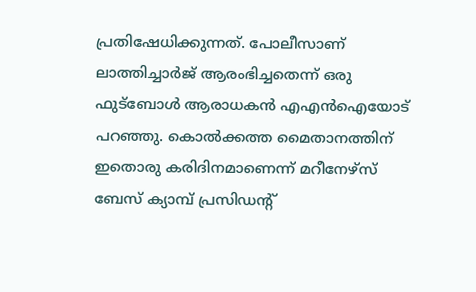പ്രതിഷേധിക്കുന്നത്. പോലീസാണ് ലാത്തിച്ചാര്‍ജ് ആരംഭിച്ചതെന്ന് ഒരു ഫുട്‌ബോള്‍ ആരാധകന്‍ എഎന്‍ഐയോട് പറഞ്ഞു. കൊല്‍ക്കത്ത മൈതാനത്തിന് ഇതൊരു കരിദിനമാണെന്ന് മറീനേഴ്‌സ് ബേസ് ക്യാമ്പ് പ്രസിഡന്റ്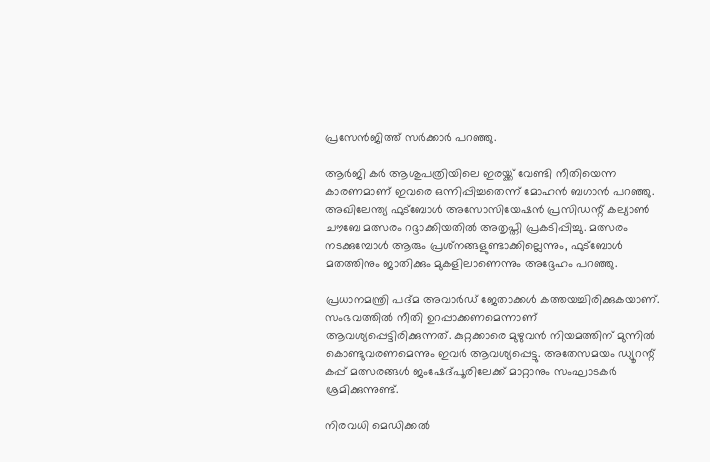പ്രസേന്‍ജിത്ത് സര്‍ക്കാര്‍ പറഞ്ഞു.

ആര്‍ജി കര്‍ ആശുപത്രിയിലെ ഇരയ്ക്ക് വേണ്ടി നീതിയെന്ന കാരണമാണ് ഇവരെ ഒന്നിപ്പിച്ചതെന്ന് മോഹന്‍ ബഗാന്‍ പറഞ്ഞു. അഖിലേന്ത്യ ഫുട്‌ബോള്‍ അസോസിയേഷന്‍ പ്രസിഡന്റ് കല്യാണ്‍ ചൗബേ മത്സരം റദ്ദാക്കിയതില്‍ അതൃപ്തി പ്രകടിപ്പിച്ചു. മത്സരം നടക്കുമ്പോള്‍ ആരും പ്രശ്‌നങ്ങളുണ്ടാക്കില്ലെന്നും, ഫുട്‌ബോള്‍ മതത്തിനും ജാതിക്കും മുകളിലാണെന്നും അദ്ദേഹം പറഞ്ഞു.

പ്രധാനമന്ത്രി പദ്മ അവാര്‍ഡ് ജേതാക്കള്‍ കത്തയച്ചിരിക്കുകയാണ്. സംഭവത്തില്‍ നീതി ഉറപ്പാക്കണമെന്നാണ് ആവശ്യപ്പെട്ടിരിക്കുന്നത്. കുറ്റക്കാരെ മുഴുവന്‍ നിയമത്തിന് മുന്നില്‍ കൊണ്ടുവരണമെന്നും ഇവര്‍ ആവശ്യപ്പെട്ടു. അതേസമയം ഡ്യൂറന്റ് കപ്പ് മത്സരങ്ങള്‍ ജംഷേദ്പൂരിലേക്ക് മാറ്റാനും സംഘാടകര്‍ ശ്രമിക്കുന്നുണ്ട്.

നിരവധി മെഡിക്കല്‍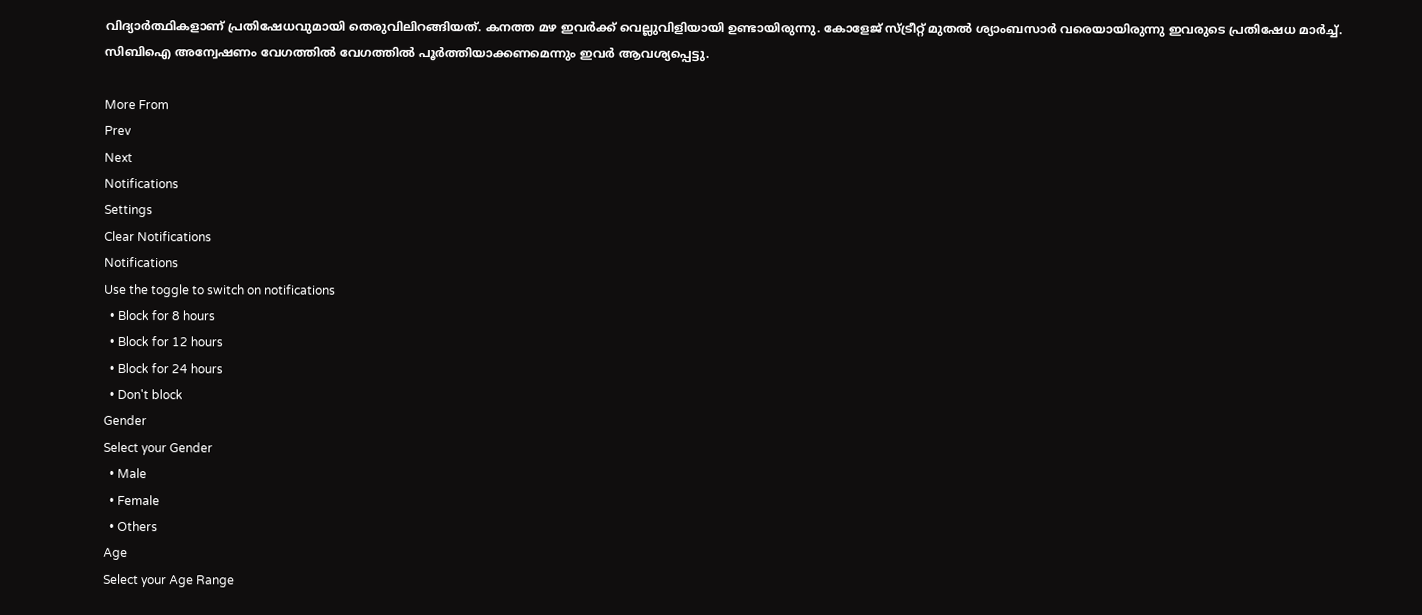വിദ്യാര്‍ത്ഥികളാണ് പ്രതിഷേധവുമായി തെരുവിലിറങ്ങിയത്. കനത്ത മഴ ഇവര്‍ക്ക് വെല്ലുവിളിയായി ഉണ്ടായിരുന്നു. കോളേജ് സ്ട്രീറ്റ് മുതല്‍ ശ്യാംബസാര്‍ വരെയായിരുന്നു ഇവരുടെ പ്രതിഷേധ മാര്‍ച്ച്. സിബിഐ അന്വേഷണം വേഗത്തില്‍ വേഗത്തില്‍ പൂര്‍ത്തിയാക്കണമെന്നും ഇവര്‍ ആവശ്യപ്പെട്ടു.

More From
Prev
Next
Notifications
Settings
Clear Notifications
Notifications
Use the toggle to switch on notifications
  • Block for 8 hours
  • Block for 12 hours
  • Block for 24 hours
  • Don't block
Gender
Select your Gender
  • Male
  • Female
  • Others
Age
Select your Age Range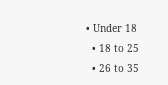• Under 18
  • 18 to 25
  • 26 to 35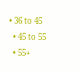• 36 to 45
  • 45 to 55
  • 55+